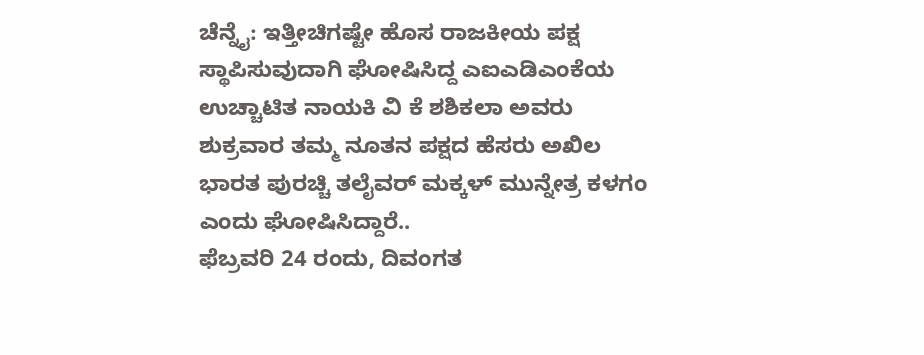ಚೆನ್ನೈ: ಇತ್ತೀಚಿಗಷ್ಟೇ ಹೊಸ ರಾಜಕೀಯ ಪಕ್ಷ ಸ್ಥಾಪಿಸುವುದಾಗಿ ಘೋಷಿಸಿದ್ದ ಎಐಎಡಿಎಂಕೆಯ ಉಚ್ಚಾಟಿತ ನಾಯಕಿ ವಿ ಕೆ ಶಶಿಕಲಾ ಅವರು ಶುಕ್ರವಾರ ತಮ್ಮ ನೂತನ ಪಕ್ಷದ ಹೆಸರು ಅಖಿಲ ಭಾರತ ಪುರಚ್ಚಿ ತಲೈವರ್ ಮಕ್ಕಳ್ ಮುನ್ನೇತ್ರ ಕಳಗಂ ಎಂದು ಘೋಷಿಸಿದ್ದಾರೆ..
ಫೆಬ್ರವರಿ 24 ರಂದು, ದಿವಂಗತ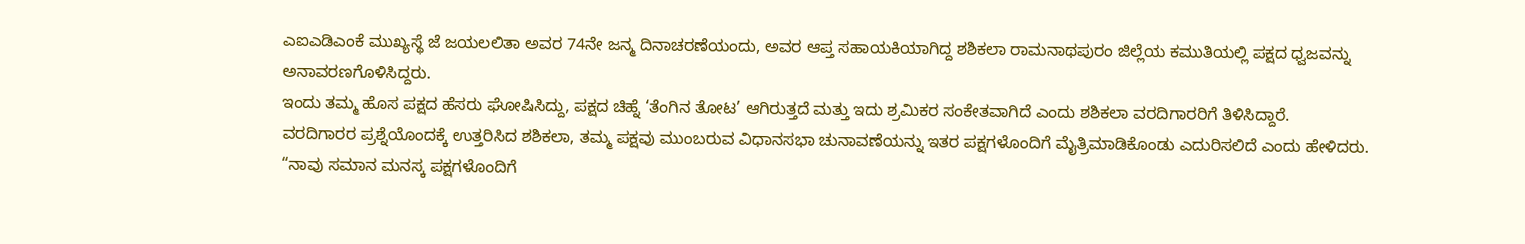ಎಐಎಡಿಎಂಕೆ ಮುಖ್ಯಸ್ಥೆ ಜೆ ಜಯಲಲಿತಾ ಅವರ 74ನೇ ಜನ್ಮ ದಿನಾಚರಣೆಯಂದು, ಅವರ ಆಪ್ತ ಸಹಾಯಕಿಯಾಗಿದ್ದ ಶಶಿಕಲಾ ರಾಮನಾಥಪುರಂ ಜಿಲ್ಲೆಯ ಕಮುತಿಯಲ್ಲಿ ಪಕ್ಷದ ಧ್ವಜವನ್ನು ಅನಾವರಣಗೊಳಿಸಿದ್ದರು.
ಇಂದು ತಮ್ಮ ಹೊಸ ಪಕ್ಷದ ಹೆಸರು ಘೋಷಿಸಿದ್ದು, ಪಕ್ಷದ ಚಿಹ್ನೆ ‘ತೆಂಗಿನ ತೋಟ’ ಆಗಿರುತ್ತದೆ ಮತ್ತು ಇದು ಶ್ರಮಿಕರ ಸಂಕೇತವಾಗಿದೆ ಎಂದು ಶಶಿಕಲಾ ವರದಿಗಾರರಿಗೆ ತಿಳಿಸಿದ್ದಾರೆ.
ವರದಿಗಾರರ ಪ್ರಶ್ನೆಯೊಂದಕ್ಕೆ ಉತ್ತರಿಸಿದ ಶಶಿಕಲಾ, ತಮ್ಮ ಪಕ್ಷವು ಮುಂಬರುವ ವಿಧಾನಸಭಾ ಚುನಾವಣೆಯನ್ನು ಇತರ ಪಕ್ಷಗಳೊಂದಿಗೆ ಮೈತ್ರಿಮಾಡಿಕೊಂಡು ಎದುರಿಸಲಿದೆ ಎಂದು ಹೇಳಿದರು.
“ನಾವು ಸಮಾನ ಮನಸ್ಕ ಪಕ್ಷಗಳೊಂದಿಗೆ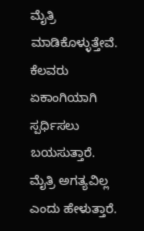ಮೈತ್ರಿ ಮಾಡಿಕೊಳ್ಳುತ್ತೇವೆ. ಕೆಲವರು ಏಕಾಂಗಿಯಾಗಿ ಸ್ಪರ್ಧಿಸಲು ಬಯಸುತ್ತಾರೆ. ಮೈತ್ರಿ ಅಗತ್ಯವಿಲ್ಲ ಎಂದು ಹೇಳುತ್ತಾರೆ.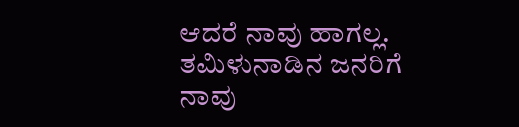ಆದರೆ ನಾವು ಹಾಗಲ್ಲ. ತಮಿಳುನಾಡಿನ ಜನರಿಗೆ ನಾವು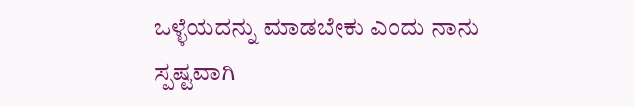ಒಳ್ಳೆಯದನ್ನು ಮಾಡಬೇಕು ಎಂದು ನಾನು ಸ್ಪಷ್ಟವಾಗಿ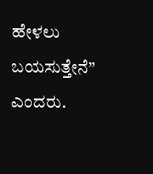ಹೇಳಲು ಬಯಸುತ್ತೇನೆ” ಎಂದರು.